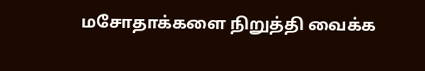மசோதாக்களை நிறுத்தி வைக்க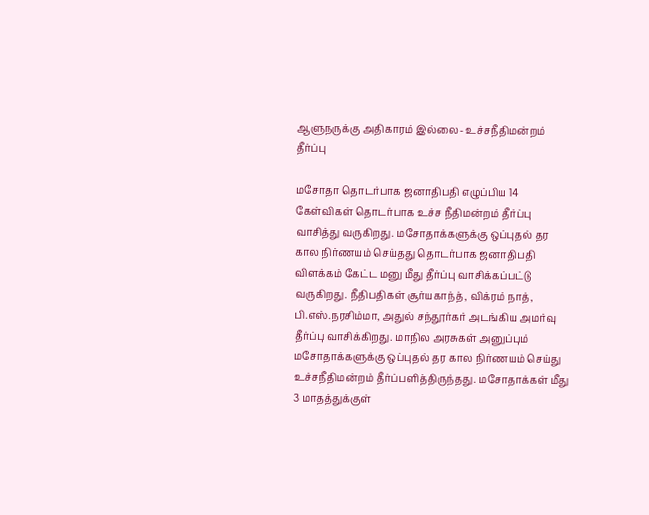ஆளுநருக்கு அதிகாரம் இல்லை- உச்சநீதிமன்றம் தீர்ப்பு

மசோதா தொடர்பாக ஜனாதிபதி எழுப்பிய 14 கேள்விகள் தொடர்பாக உச்ச நீதிமன்றம் தீர்ப்பு வாசித்து வருகிறது. மசோதாக்களுக்கு ஒப்புதல் தர கால நிர்ணயம் செய்தது தொடர்பாக ஜனாதிபதி விளக்கம் கேட்ட மனு மீது தீர்ப்பு வாசிக்கப்பட்டு வருகிறது. நீதிபதிகள் சூர்யகாந்த், விக்ரம் நாத், பி.எஸ்.நரசிம்மா, அதுல் சந்தூர்கர் அடங்கிய அமர்வு தீர்ப்பு வாசிக்கிறது. மாநில அரசுகள் அனுப்பும் மசோதாக்களுக்கு ஒப்புதல் தர கால நிர்ணயம் செய்து உச்சநீதிமன்றம் தீர்ப்பளித்திருந்தது. மசோதாக்கள் மீது 3 மாதத்துக்குள்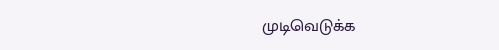முடிவெடுக்க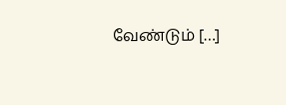வேண்டும் […]